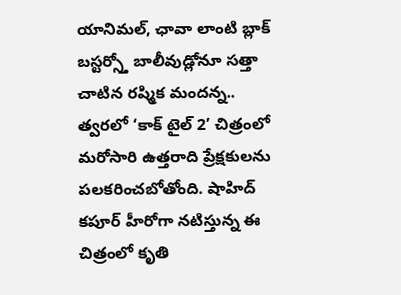యానిమల్, ఛావా లాంటి బ్లాక్ బస్టర్స్తో బాలీవుడ్లోనూ సత్తా చాటిన రష్మిక మందన్న.. త్వరలో ‘కాక్ టైల్ 2’ చిత్రంలో మరోసారి ఉత్తరాది ప్రేక్షకులను పలకరించబోతోంది. షాహిద్ కపూర్ హీరోగా నటిస్తున్న ఈ చిత్రంలో కృతి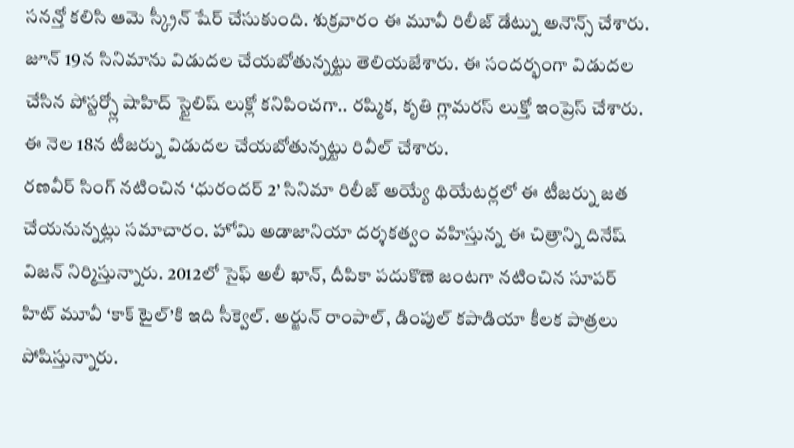సనన్తో కలిసి ఆమె స్క్రీన్ షేర్ చేసుకుంది. శుక్రవారం ఈ మూవీ రిలీజ్ డేట్ను అనౌన్స్ చేశారు. జూన్ 19న సినిమాను విడుదల చేయబోతున్నట్టు తెలియజేశారు. ఈ సందర్భంగా విడుదల చేసిన పోస్టర్స్లో షాహిద్ స్టైలిష్ లుక్లో కనిపించగా.. రష్మిక, కృతి గ్లామరస్ లుక్తో ఇంప్రెస్ చేశారు. ఈ నెల 18న టీజర్ను విడుదల చేయబోతున్నట్టు రివీల్ చేశారు.
రణవీర్ సింగ్ నటించిన ‘ధురందర్ 2’ సినిమా రిలీజ్ అయ్యే థియేటర్లలో ఈ టీజర్ను జత చేయనున్నట్లు సమాచారం. హోమి అడాజానియా దర్శకత్వం వహిస్తున్న ఈ చిత్రాన్ని దినేష్ విజన్ నిర్మిస్తున్నారు. 2012లో సైఫ్ అలీ ఖాన్, దీపికా పదుకొణె జంటగా నటించిన సూపర్ హిట్ మూవీ ‘కాక్ టైల్’కి ఇది సీక్వెల్. అర్జున్ రాంపాల్, డింపుల్ కపాడియా కీలక పాత్రలు పోషిస్తున్నారు.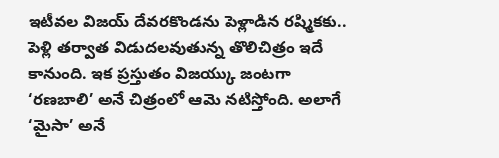ఇటీవల విజయ్ దేవరకొండను పెళ్లాడిన రష్మికకు.. పెళ్లి తర్వాత విడుదలవుతున్న తొలిచిత్రం ఇదే కానుంది. ఇక ప్రస్తుతం విజయ్కు జంటగా ‘రణబాలి’ అనే చిత్రంలో ఆమె నటిస్తోంది. అలాగే ‘మైసా’ అనే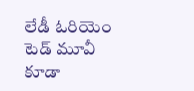లేడీ ఓరియెం టెడ్ మూవీ కూడా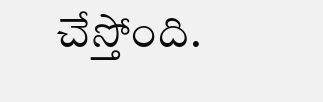చేస్తోంది.